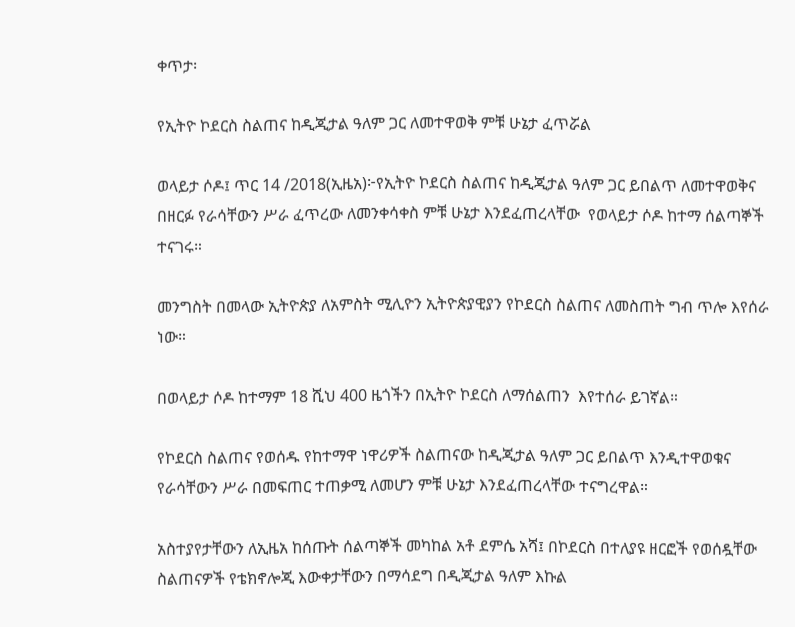ቀጥታ፡

የኢትዮ ኮደርስ ስልጠና ከዲጂታል ዓለም ጋር ለመተዋወቅ ምቹ ሁኔታ ፈጥሯል

ወላይታ ሶዶ፤ ጥር 14 /2018(ኢዜአ)፦የኢትዮ ኮደርስ ስልጠና ከዲጂታል ዓለም ጋር ይበልጥ ለመተዋወቅና በዘርፉ የራሳቸውን ሥራ ፈጥረው ለመንቀሳቀስ ምቹ ሁኔታ እንደፈጠረላቸው  የወላይታ ሶዶ ከተማ ሰልጣኞች ተናገሩ።

መንግስት በመላው ኢትዮጵያ ለአምስት ሚሊዮን ኢትዮጵያዊያን የኮደርስ ስልጠና ለመስጠት ግብ ጥሎ እየሰራ ነው።

በወላይታ ሶዶ ከተማም 18 ሺህ 400 ዜጎችን በኢትዮ ኮደርስ ለማሰልጠን  እየተሰራ ይገኛል።

የኮደርስ ስልጠና የወሰዱ የከተማዋ ነዋሪዎች ስልጠናው ከዲጂታል ዓለም ጋር ይበልጥ እንዲተዋወቁና የራሳቸውን ሥራ በመፍጠር ተጠቃሚ ለመሆን ምቹ ሁኔታ እንደፈጠረላቸው ተናግረዋል።

አስተያየታቸውን ለኢዜአ ከሰጡት ሰልጣኞች መካከል አቶ ደምሴ አሻ፤ በኮደርስ በተለያዩ ዘርፎች የወሰዷቸው ስልጠናዎች የቴክኖሎጂ እውቀታቸውን በማሳደግ በዲጂታል ዓለም እኩል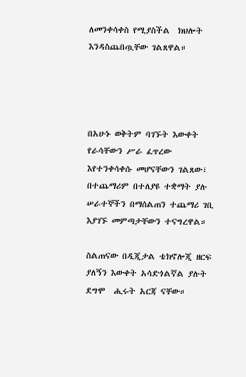ለመንቀሳቀስ የሚያስችል  ክህሎት እንዳስጨበጧቸው ገልጸዋል።




በአሁኑ ወቅትም ባገኙት እውቀት የራሳቸውን ሥራ ፈጥረው እየተንቀሳቀሱ መሆናቸውን ገልጸው፣ በተጨማሪም በተለያዩ ተቋማት ያሉ ሠራተኞችን በማሰልጠን ተጨማሪ ገቢ እያገኙ መምጣታቸውን ተናግረዋል።

ስልጠናው በዲጂታል ቴክኖሎጂ ዘርፍ ያለኝን እውቀት አሳድጎልኛል ያሉት ደግሞ  ሒሩት አርጃ ናቸው።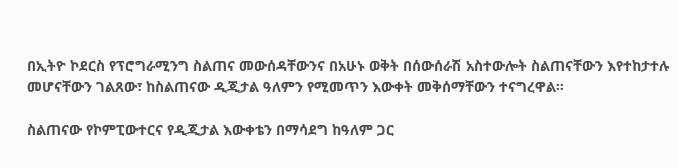በኢትዮ ኮደርስ የፕሮግራሚንግ ስልጠና መውሰዳቸውንና በአሁኑ ወቅት በሰውሰራሽ አስተውሎት ስልጠናቸውን እየተከታተሉ መሆናቸውን ገልጸው፣ ከስልጠናው ዲጂታል ዓለምን የሚመጥን እውቀት መቅሰማቸውን ተናግረዋል።

ስልጠናው የኮምፒውተርና የዲጂታል እውቀቴን በማሳደግ ከዓለም ጋር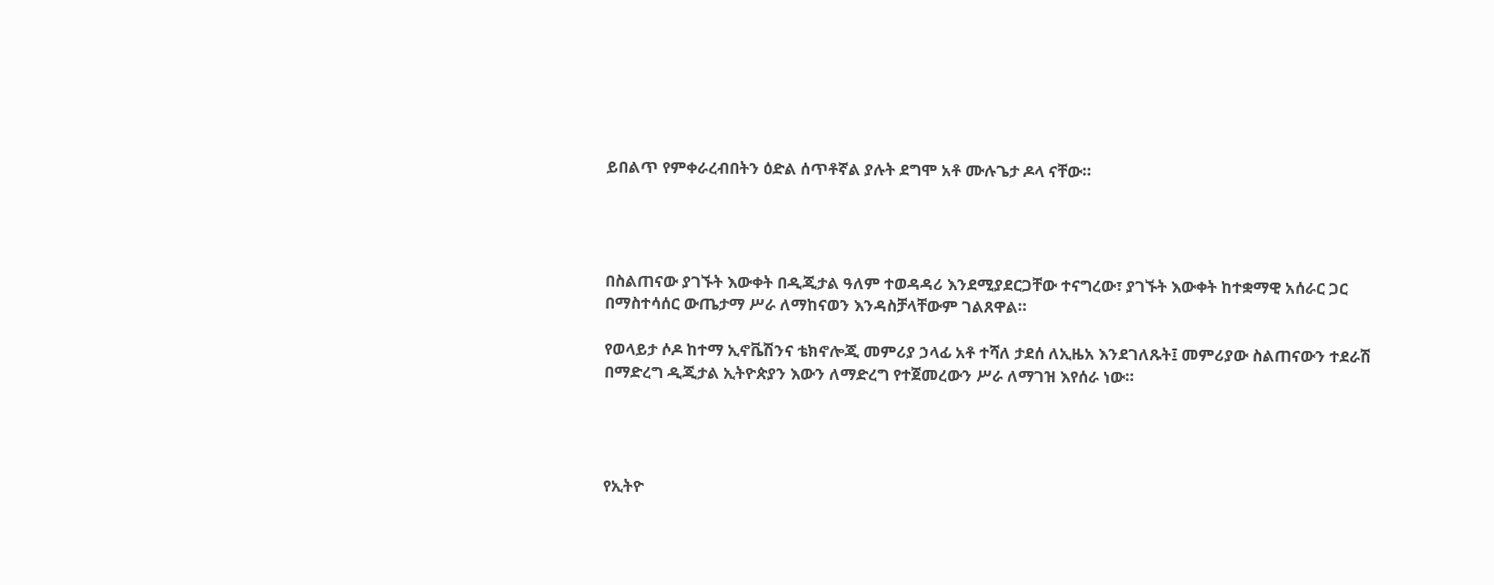ይበልጥ የምቀራረብበትን ዕድል ሰጥቶኛል ያሉት ደግሞ አቶ ሙሉጌታ ዶላ ናቸው።




በስልጠናው ያገኙት እውቀት በዲጂታል ዓለም ተወዳዳሪ እንደሚያደርጋቸው ተናግረው፣ ያገኙት እውቀት ከተቋማዊ አሰራር ጋር በማስተሳሰር ውጤታማ ሥራ ለማከናወን እንዳስቻላቸውም ገልጸዋል።

የወላይታ ሶዶ ከተማ ኢኖቬሽንና ቴክኖሎጂ መምሪያ ኃላፊ አቶ ተሻለ ታደሰ ለኢዜአ እንደገለጹት፤ መምሪያው ስልጠናውን ተደራሽ በማድረግ ዲጂታል ኢትዮጵያን እውን ለማድረግ የተጀመረውን ሥራ ለማገዝ እየሰራ ነው።




የኢትዮ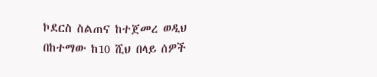ኮደርስ ስልጠና ከተጀመረ ወዲህ በከተማው ከ10 ሺህ በላይ ሰዎች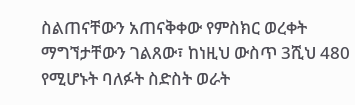ስልጠናቸውን አጠናቅቀው የምስክር ወረቀት ማግኘታቸውን ገልጸው፣ ከነዚህ ውስጥ 3ሺህ 480 የሚሆኑት ባለፉት ስድስት ወራት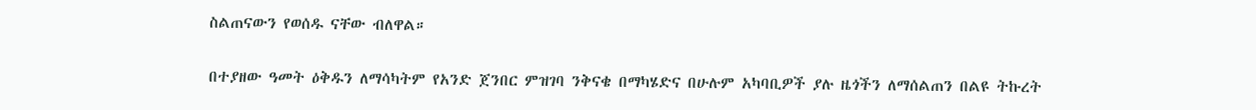ስልጠናውን የወሰዱ ናቸው ብለዋል።

በተያዘው ዓመት ዕቅዱን ለማሳካትም የአንድ ጀንበር ምዝገባ ንቅናቄ በማካሄድና በሁሉም አካባቢዎች ያሉ ዜጎችን ለማሰልጠን በልዩ ትኩረት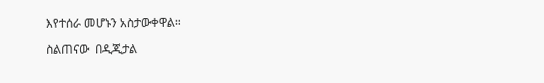እየተሰራ መሆኑን አስታውቀዋል።

ስልጠናው  በዲጂታል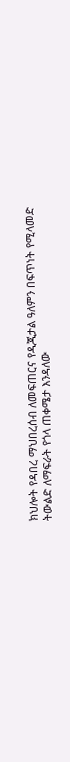ክህሎት የዳበረ ማህበረሰብ ለመፍጠርና የዲጂታል ዓለምን በፍጥነት የሚላመድ ትውልድ ለማፍራት የጎላ ጠቀሜታ እንዳለው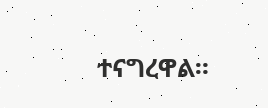ተናግረዋል።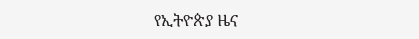የኢትዮጵያ ዜና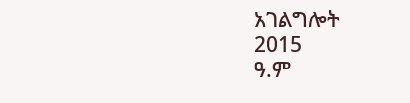አገልግሎት
2015
ዓ.ም